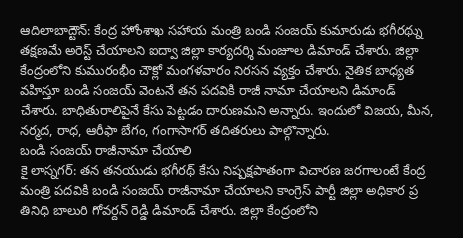ఆదిలాబాద్టౌన్: కేంద్ర హోంశాఖ సహాయ మంత్రి బండి సంజయ్ కుమారుడు భగీరథ్ను తక్షణమే అరెస్ట్ చేయాలని ఐద్వా జిల్లా కార్యదర్శి మంజూల డిమాండ్ చేశారు. జిల్లా కేంద్రంలోని కుమురంభీం చౌక్లో మంగళవారం నిరసన వ్యక్తం చేశారు. నైతిక బాధ్యత వహిస్తూ బండి సంజయ్ వెంటనే తన పదవికి రాజీ నామా చేయాలని డిమాండ్ చేశారు. బాధితురాలిపైనే కేసు పెట్టడం దారుణమని అన్నారు. ఇందులో విజయ, మీన, నర్మద, రాధ, ఆరీఫా బేగం, గంగాసాగర్ తదితరులు పాల్గొన్నారు.
బండి సంజయ్ రాజీనామా చేయాలి
కై లాస్నగర్: తన తనయుడు భగీరథ్ కేసు నిష్పక్షపాతంగా విచారణ జరగాలంటే కేంద్ర మంత్రి పదవికి బండి సంజయ్ రాజీనామా చేయాలని కాంగ్రెస్ పార్టీ జిల్లా అధికార ప్ర తినిధి బాలురి గోవర్దన్ రెడ్డి డిమాండ్ చేశారు. జిల్లా కేంద్రంలోని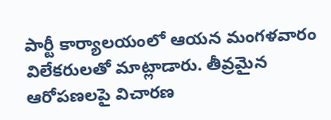పార్టీ కార్యాలయంలో ఆయన మంగళవారం విలేకరులతో మాట్లాడారు. తీవ్రమైన ఆరోపణలపై విచారణ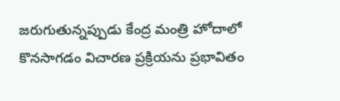జరుగుతున్నప్పుడు కేంద్ర మంత్రి హోదాలో కొనసాగడం విచారణ ప్రక్రియను ప్రభావితం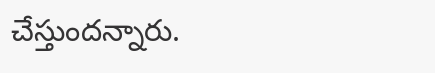చేస్తుందన్నారు.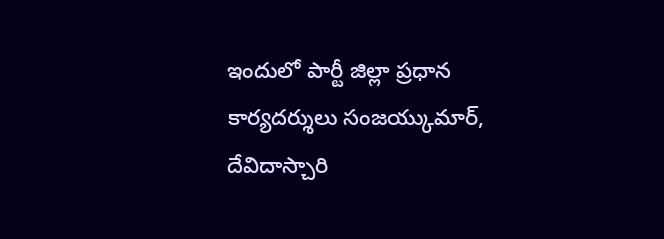ఇందులో పార్టీ జిల్లా ప్రధాన కార్యదర్శులు సంజయ్కుమార్, దేవిదాస్చారి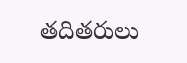తదితరులు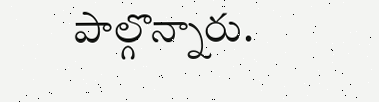పాల్గొన్నారు.